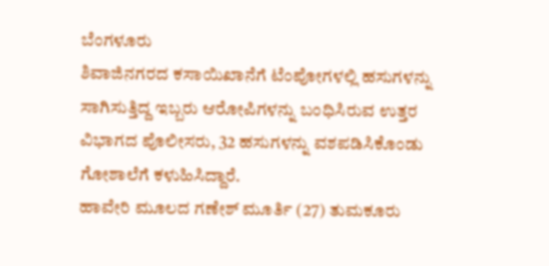ಬೆಂಗಳೂರು
ಶಿವಾಜಿನಗರದ ಕಸಾಯಿಖಾನೆಗೆ ಟೆಂಪೋಗಳಲ್ಲಿ ಹಸುಗಳನ್ನು ಸಾಗಿಸುತ್ತಿದ್ದ ಇಬ್ಬರು ಆರೋಪಿಗಳನ್ನು ಬಂಧಿಸಿರುವ ಉತ್ತರ ವಿಭಾಗದ ಪೊಲೀಸರು, 32 ಹಸುಗಳನ್ನು ವಶಪಡಿಸಿಕೊಂಡು ಗೋಶಾಲೆಗೆ ಕಳುಹಿಸಿದ್ದಾರೆ.
ಹಾವೇರಿ ಮೂಲದ ಗಣೇಶ್ ಮೂರ್ತಿ (27) ತುಮಕೂರು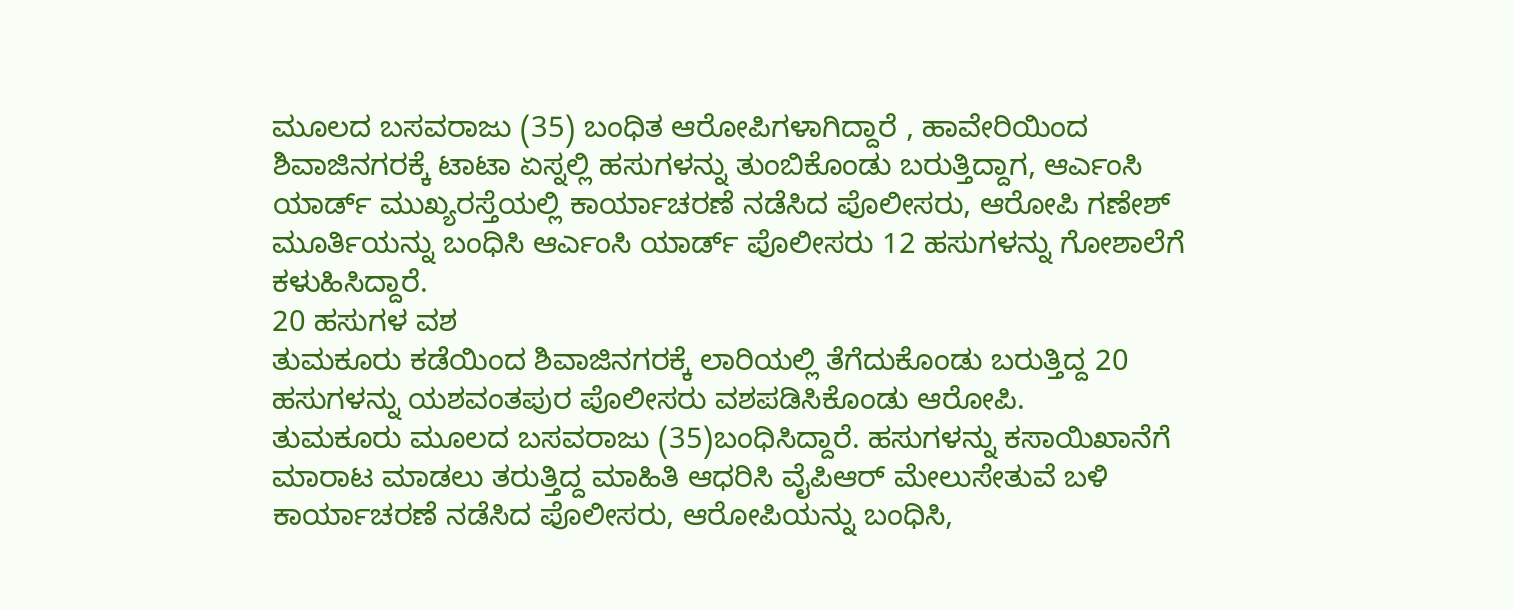ಮೂಲದ ಬಸವರಾಜು (35) ಬಂಧಿತ ಆರೋಪಿಗಳಾಗಿದ್ದಾರೆ , ಹಾವೇರಿಯಿಂದ ಶಿವಾಜಿನಗರಕ್ಕೆ ಟಾಟಾ ಏಸ್ನಲ್ಲಿ ಹಸುಗಳನ್ನು ತುಂಬಿಕೊಂಡು ಬರುತ್ತಿದ್ದಾಗ, ಆರ್ಎಂಸಿ ಯಾರ್ಡ್ ಮುಖ್ಯರಸ್ತೆಯಲ್ಲಿ ಕಾರ್ಯಾಚರಣೆ ನಡೆಸಿದ ಪೊಲೀಸರು, ಆರೋಪಿ ಗಣೇಶ್ ಮೂರ್ತಿಯನ್ನು ಬಂಧಿಸಿ ಆರ್ಎಂಸಿ ಯಾರ್ಡ್ ಪೊಲೀಸರು 12 ಹಸುಗಳನ್ನು ಗೋಶಾಲೆಗೆ ಕಳುಹಿಸಿದ್ದಾರೆ.
20 ಹಸುಗಳ ವಶ
ತುಮಕೂರು ಕಡೆಯಿಂದ ಶಿವಾಜಿನಗರಕ್ಕೆ ಲಾರಿಯಲ್ಲಿ ತೆಗೆದುಕೊಂಡು ಬರುತ್ತಿದ್ದ 20 ಹಸುಗಳನ್ನು ಯಶವಂತಪುರ ಪೊಲೀಸರು ವಶಪಡಿಸಿಕೊಂಡು ಆರೋಪಿ.
ತುಮಕೂರು ಮೂಲದ ಬಸವರಾಜು (35)ಬಂಧಿಸಿದ್ದಾರೆ. ಹಸುಗಳನ್ನು ಕಸಾಯಿಖಾನೆಗೆ ಮಾರಾಟ ಮಾಡಲು ತರುತ್ತಿದ್ದ ಮಾಹಿತಿ ಆಧರಿಸಿ ವೈಪಿಆರ್ ಮೇಲುಸೇತುವೆ ಬಳಿ ಕಾರ್ಯಾಚರಣೆ ನಡೆಸಿದ ಪೊಲೀಸರು, ಆರೋಪಿಯನ್ನು ಬಂಧಿಸಿ,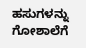ಹಸುಗಳನ್ನು ಗೋಶಾಲೆಗೆ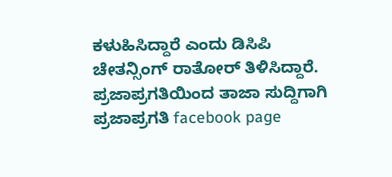ಕಳುಹಿಸಿದ್ದಾರೆ ಎಂದು ಡಿಸಿಪಿ ಚೇತನ್ಸಿಂಗ್ ರಾತೋರ್ ತಿಳಿಸಿದ್ದಾರೆ.
ಪ್ರಜಾಪ್ರಗತಿಯಿಂದ ತಾಜಾ ಸುದ್ದಿಗಾಗಿ ಪ್ರಜಾಪ್ರಗತಿ facebook page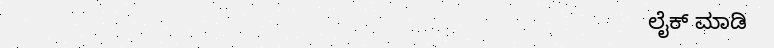ಲೈಕ್ ಮಾಡಿ